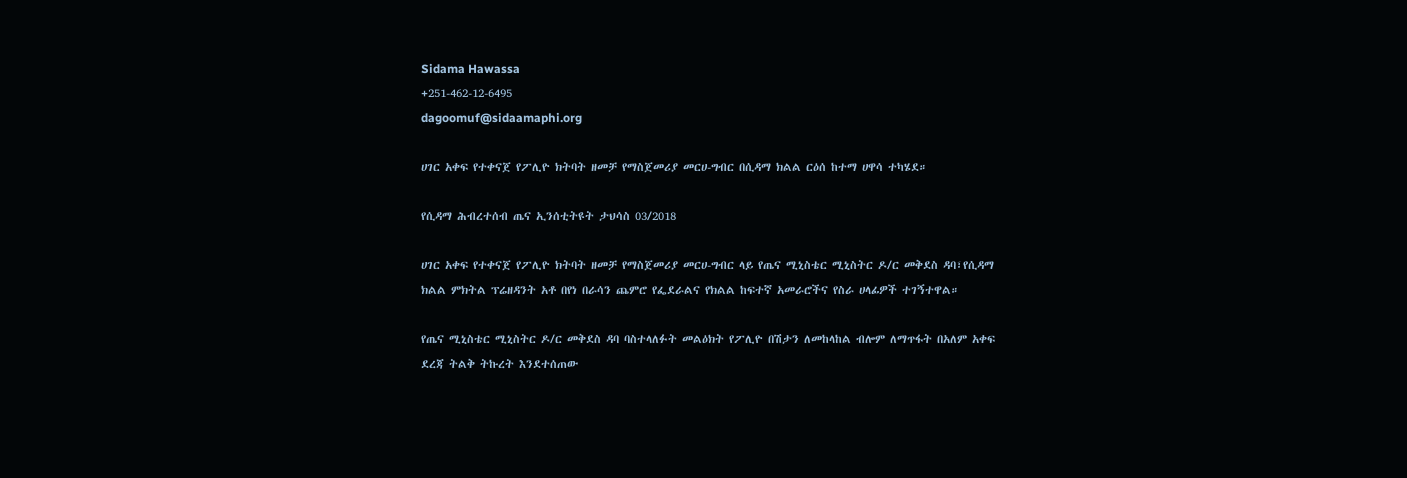Sidama Hawassa
+251-462-12-6495
dagoomuf@sidaamaphi.org

ሀገር አቀፍ የተቀናጀ የፖሊዮ ክትባት ዘመቻ የማስጀመሪያ መርሀ-ግብር በሲዳማ ክልል ርዕሰ ከተማ ሀዋሳ ተካሄደ።

የሲዳማ ሕብረተሰብ ጤና ኢንሰቲትዩት ታህሳስ 03/2018

ሀገር አቀፍ የተቀናጀ የፖሊዮ ክትባት ዘመቻ የማስጀመሪያ መርሀ-ግብር ላይ የጤና ሚኒስቴር ሚኒስትር ዶ/ር መቅደስ ዳባ፣የሲዳማ ክልል ምክትል ፕሬዘዳንት አቶ በየነ በራሳን ጨምሮ የፌደራልና የክልል ከፍተኛ አመራሮችና የስራ ሀላፊዎች ተገኝተዋል።

የጤና ሚኒስቴር ሚኒስትር ዶ/ር መቅደስ ዳባ ባስተላለፉት መልዕክት የፖሊዮ በሽታን ለመከላከል ብሎም ለማጥፋት በአለም አቀፍ ደረጃ ትልቅ ትኩረት እንደተሰጠው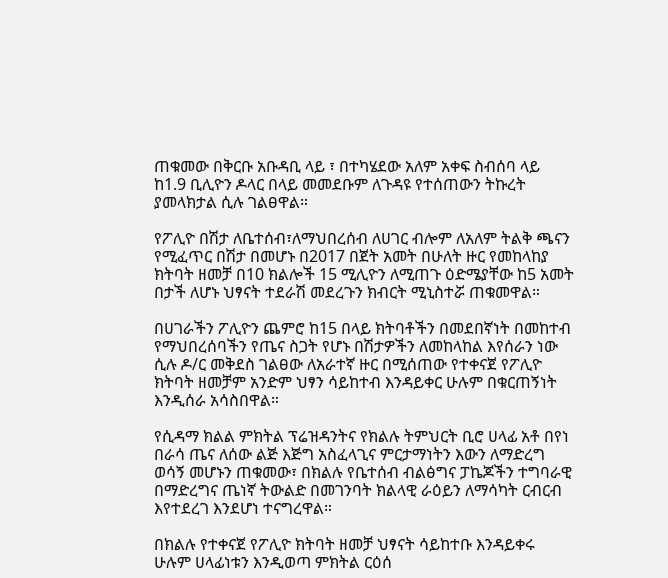ጠቁመው በቅርቡ አቡዳቢ ላይ ፣ በተካሄደው አለም አቀፍ ስብሰባ ላይ ከ1.9 ቢሊዮን ዶላር በላይ መመደቡም ለጉዳዩ የተሰጠውን ትኩረት ያመላክታል ሲሉ ገልፀዋል።

የፖሊዮ በሽታ ለቤተሰብ፣ለማህበረሰብ ለሀገር ብሎም ለአለም ትልቅ ጫናን የሚፈጥር በሽታ በመሆኑ በ2017 በጀት አመት በሁለት ዙር የመከላከያ ክትባት ዘመቻ በ10 ክልሎች 15 ሚሊዮን ለሚጠጉ ዕድሜያቸው ከ5 አመት በታች ለሆኑ ህፃናት ተደራሽ መደረጉን ክብርት ሚኒስተሯ ጠቁመዋል።

በሀገራችን ፖሊዮን ጨምሮ ከ15 በላይ ክትባቶችን በመደበኛነት በመከተብ የማህበረሰባችን የጤና ስጋት የሆኑ በሽታዎችን ለመከላከል እየሰራን ነው ሲሉ ዶ/ር መቅደስ ገልፀው ለአራተኛ ዙር በሚሰጠው የተቀናጀ የፖሊዮ ክትባት ዘመቻም አንድም ህፃን ሳይከተብ እንዳይቀር ሁሉም በቁርጠኝነት እንዲሰራ አሳስበዋል።

የሲዳማ ክልል ምክትል ፕሬዝዳንትና የክልሉ ትምህርት ቢሮ ሀላፊ አቶ በየነ በራሳ ጤና ለሰው ልጅ እጅግ አስፈላጊና ምርታማነትን እውን ለማድረግ ወሳኝ መሆኑን ጠቁመው፣ በክልሉ የቤተሰብ ብልፅግና ፓኬጆችን ተግባራዊ በማድረግና ጤነኛ ትውልድ በመገንባት ክልላዊ ራዕይን ለማሳካት ርብርብ እየተደረገ እንደሆነ ተናግረዋል።

በክልሉ የተቀናጀ የፖሊዮ ክትባት ዘመቻ ህፃናት ሳይከተቡ እንዳይቀሩ ሁሉም ሀላፊነቱን እንዲወጣ ምክትል ርዕሰ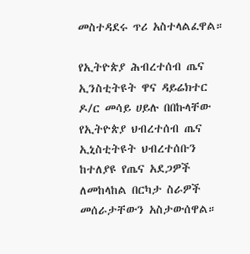መስተዳደሩ ጥሪ አስተላልፈዋል።

የኢትዮጵያ ሕብረተሰብ ጤና ኢንስቲትዩት ዋና ዳይሬክተር ዶ/ር መሳይ ሀይሉ በበኩላቸው የኢትዮጵያ ህብረተሰብ ጤና ኢኒስቲትዩት ህብረተሰቡን ከተለያዩ የጤና አደጋዎች ለመከላከል በርካታ ስራዎች መሰራታቸውን አስታውሰዋል።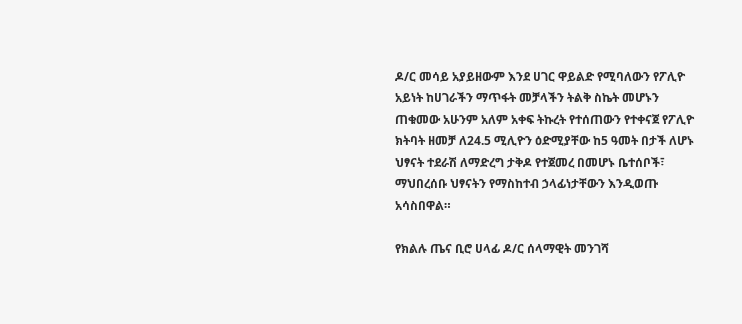ዶ/ር መሳይ አያይዘውም እንደ ሀገር ዋይልድ የሚባለውን የፖሊዮ አይነት ከሀገራችን ማጥፋት መቻላችን ትልቅ ስኬት መሆኑን ጠቁመው አሁንም አለም አቀፍ ትኩረት የተሰጠውን የተቀናጀ የፖሊዮ ክትባት ዘመቻ ለ24.5 ሚሊዮን ዕድሚያቸው ከ5 ዓመት በታች ለሆኑ ህፃናት ተደራሽ ለማድረግ ታቅዶ የተጀመረ በመሆኑ ቤተሰቦች፣ ማህበረሰቡ ህፃናትን የማስከተብ ኃላፊነታቸውን እንዲወጡ አሳስበዋል።

የክልሉ ጤና ቢሮ ሀላፊ ዶ/ር ሰላማዊት መንገሻ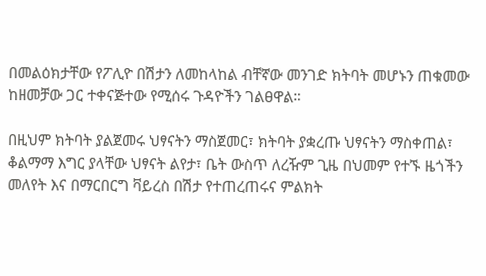በመልዕክታቸው የፖሊዮ በሽታን ለመከላከል ብቸኛው መንገድ ክትባት መሆኑን ጠቁመው ከዘመቻው ጋር ተቀናጅተው የሚሰሩ ጉዳዮችን ገልፀዋል።

በዚህም ክትባት ያልጀመሩ ህፃናትን ማስጀመር፣ ክትባት ያቋረጡ ህፃናትን ማስቀጠል፣ ቆልማማ እግር ያላቸው ህፃናት ልየታ፣ ቤት ውስጥ ለረዥም ጊዜ በህመም የተኙ ዜጎችን መለየት እና በማርበርግ ቫይረስ በሽታ የተጠረጠሩና ምልክት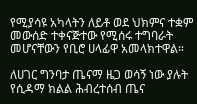የሚያሳዩ አካላትን ለይቶ ወደ ህክምና ተቋም መውሰድ ተቀናጅተው የሚሰሩ ተግባራት መሆናቸውን የቢሮ ሀላፊዋ አመላክተዋል።

ለሀገር ግንባታ ጤናማ ዜጋ ወሳኝ ነው ያሉት የሲዳማ ክልል ሕብረተሰብ ጤና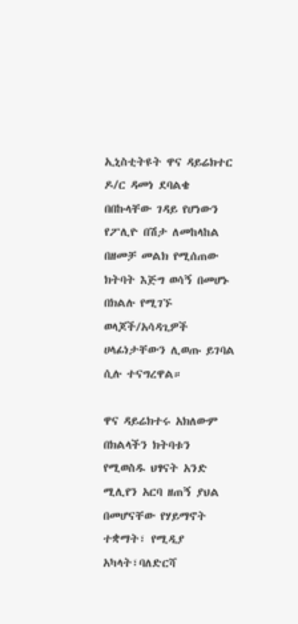ኢኒስቲትዩት ዋና ዳይሬክተር ዶ/ር ዳመነ ደባልቄ በበኩላቸው ገዳይ የሆነውን የፖሊዮ በሽታ ለመከላከል በዘመቻ መልክ የሚሰጠው ክትባት እጅግ ወሳኝ በመሆኑ በክልሉ የሚገኙ ወላጆች/አሳዳጊዎች ሀላፊነታቸውን ሊወጡ ይገባል ሲሉ ተናግረዋል።

ዋና ዳይሬክተሩ አክለውም በክልላችን ክትባቱን የሚወስዱ ህፃናት አንድ ሚሊየን አርባ ዘጠኝ ያህል በመሆናቸው የሃይማኖት ተቋማት፣ የሚዲያ አካላት፣ባለድርሻ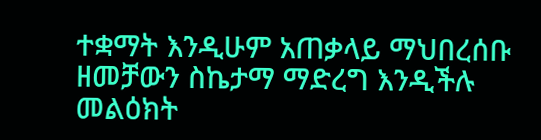ተቋማት እንዲሁም አጠቃላይ ማህበረሰቡ ዘመቻውን ስኬታማ ማድረግ እንዲችሉ መልዕክት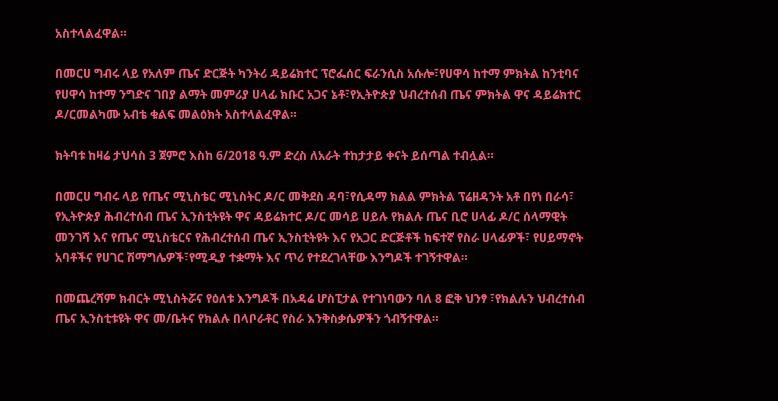አስተላልፈዋል።

በመርሀ ግብሩ ላይ የአለም ጤና ድርጅት ካንትሪ ዳይሬክተር ፕሮፌሰር ፍራንሲስ አሱሎ፣የሀዋሳ ከተማ ምክትል ከንቲባና የሀዋሳ ከተማ ንግድና ገበያ ልማት መምሪያ ሀላፊ ክቡር አጋና ኔቶ፣የኢትዮጵያ ህብረተሰብ ጤና ምክትል ዋና ዳይሬክተር ዶ/ርመልካሙ አብቴ ቁልፍ መልዕክት አስተላልፈዋል።

ክትባቱ ከዛሬ ታህሳስ 3 ጀምሮ እስከ 6/2018 ዓ.ም ድረስ ለአራት ተከታታይ ቀናት ይሰጣል ተብሏል።

በመርሀ ግብሩ ላይ የጤና ሚኒስቴር ሚኒስትር ዶ/ር መቅደስ ዳባ፣የሲዳማ ክልል ምክትል ፕሬዘዳንት አቶ በየነ በራሳ፣ የኢትዮጵያ ሕብረተሰብ ጤና ኢንስቲትዩት ዋና ዳይሬክተር ዶ/ር መሳይ ሀይሉ የክልሉ ጤና ቢሮ ሀላፊ ዶ/ር ሰላማዊት መንገሻ እና የጤና ሚኒስቴርና የሕብረተሰብ ጤና ኢንስቲትዩት እና የአጋር ድርጅቶች ከፍተኛ የስራ ሀላፊዎች፣ የሀይማኖት አባቶችና የሀገር ሽማግሌዎች፣የሚዲያ ተቋማት እና ጥሪ የተደረገላቸው እንግዶች ተገኝተዋል።

በመጨረሻም ክብርት ሚኒስትሯና የዕለቱ እንግዶች በአዳሬ ሆስፒታል የተገነባውን ባለ 8 ፎቅ ህንፃ ፣የክልሉን ህብረተሰብ ጤና ኢንስቲቱዩት ዋና መ/ቤትና የክልሉ በላቦራቶር የስራ እንቅስቃሴዎችን ጎብኝተዋል።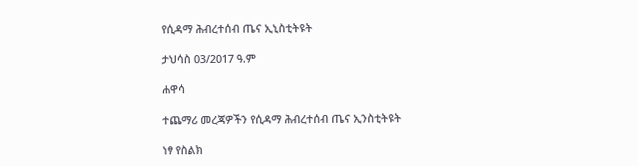የሲዳማ ሕብረተሰብ ጤና ኢኒስቲትዩት

ታህሳስ 03/2017 ዓ.ም

ሐዋሳ

ተጨማሪ መረጃዎችን የሲዳማ ሕብረተሰብ ጤና ኢንስቲትዩት

ነፃ የስልክ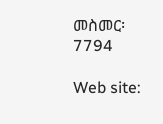መስመር፡ 7794

Web site: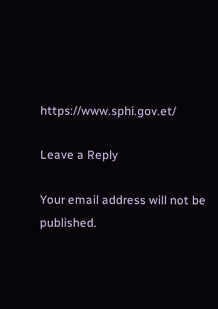https://www.sphi.gov.et/

Leave a Reply

Your email address will not be published.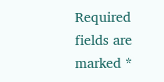Required fields are marked *